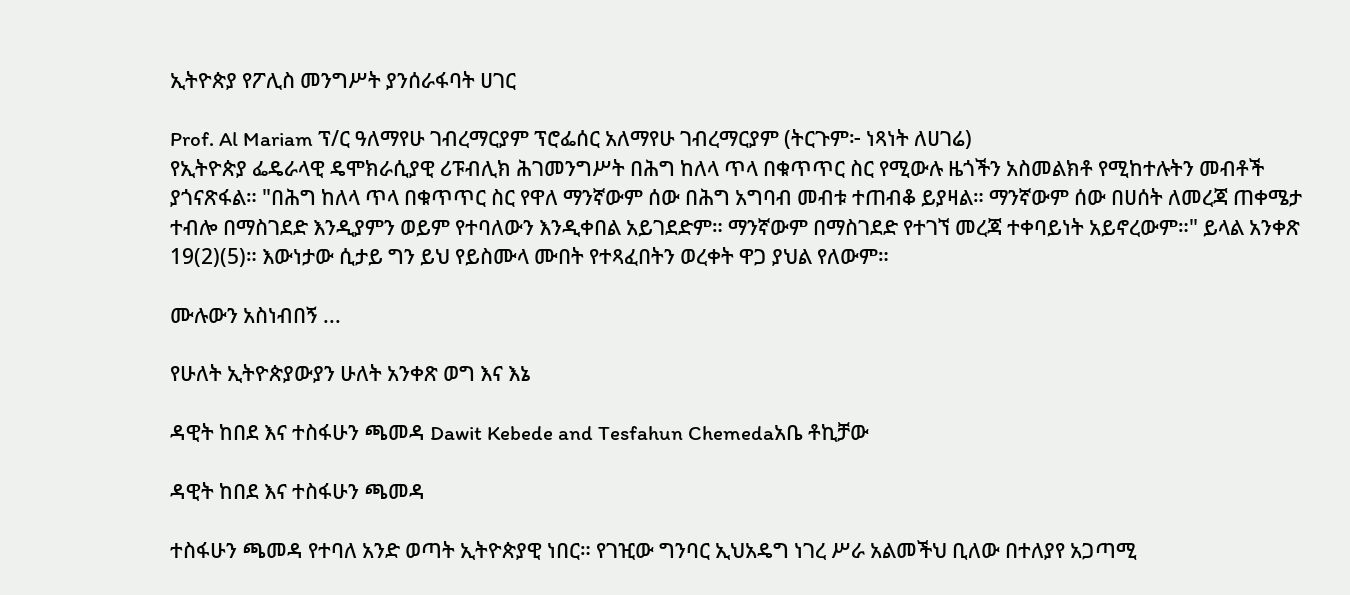ኢትዮጵያ የፖሊስ መንግሥት ያንሰራፋባት ሀገር

Prof. Al Mariam ፕ/ር ዓለማየሁ ገብረማርያም ፕሮፌሰር አለማየሁ ገብረማርያም (ትርጉም፦ ነጻነት ለሀገሬ)
የኢትዮጵያ ፌዴራላዊ ዴሞክራሲያዊ ሪፑብሊክ ሕገመንግሥት በሕግ ከለላ ጥላ በቁጥጥር ስር የሚውሉ ዜጎችን አስመልክቶ የሚከተሉትን መብቶች ያጎናጽፋል። "በሕግ ከለላ ጥላ በቁጥጥር ስር የዋለ ማንኛውም ሰው በሕግ አግባብ መብቱ ተጠብቆ ይያዛል። ማንኛውም ሰው በሀሰት ለመረጃ ጠቀሜታ ተብሎ በማስገደድ እንዲያምን ወይም የተባለውን እንዲቀበል አይገደድም። ማንኛውም በማስገደድ የተገኘ መረጃ ተቀባይነት አይኖረውም።" ይላል አንቀጽ 19(2)(5)። እውነታው ሲታይ ግን ይህ የይስሙላ ሙበት የተጻፈበትን ወረቀት ዋጋ ያህል የለውም።

ሙሉውን አስነብበኝ ...

የሁለት ኢትዮጵያውያን ሁለት አንቀጽ ወግ እና እኔ

ዳዊት ከበደ እና ተስፋሁን ጫመዳ Dawit Kebede and Tesfahun Chemedaአቤ ቶኪቻው

ዳዊት ከበደ እና ተስፋሁን ጫመዳ

ተስፋሁን ጫመዳ የተባለ አንድ ወጣት ኢትዮጵያዊ ነበር። የገዢው ግንባር ኢህአዴግ ነገረ ሥራ አልመችህ ቢለው በተለያየ አጋጣሚ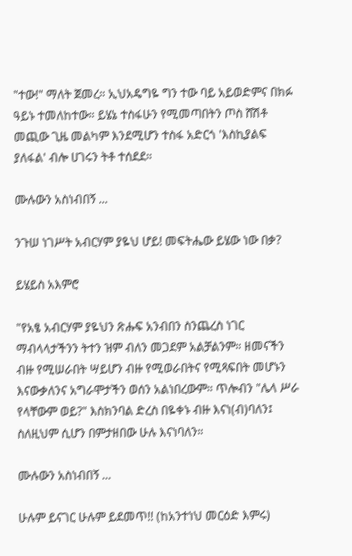"ተው!" ማለት ጀመረ። ኢህአዴግዬ ግን ተው ባይ አይወድምና በክፉ ዓይኑ ተመለከተው። ይሄኔ ተስፋሁን የሚመጣበትን ጦስ ሸሽቶ መጪው ጊዜ መልካም እንደሚሆን ተስፋ አድርጎ 'እስኪያልፍ ያለፋል' ብሎ ሀገሩን ትቶ ተሰደደ።

ሙሉውን አስነብበኝ ...

ንጉሠ ነገሥት አብርሃም ያዬህ ሆይ! መፍትሔው ይሄው ነው በቃ?

ይሄይስ አእምሮ

"የአፄ አብርሃም ያዬህን ጽሑፍ አንብበን ስንጨረስ ነገር ማብላላታችንን ትተን ዝም ብለን መጋደም አልቻልንም። ዘመናችን ብዙ የሚሠራበት ሣይሆን ብዙ የሚወራበትና የሚጻፍበት መሆኑን እናውቃለንና አግራሞታችን ወሰን አልነበረውም። ጥሎብን "ሌላ ሥራ የላቸውም ወይ?" እስክንባል ድረስ በዬቀኑ ብዙ እናነ(ብ)ባለን፤ ስለዚህም ሲሆን በምታዘበው ሁሉ እናነባለን።

ሙሉውን አስነብበኝ ...

ሁሉም ይናገር ሁሉም ይደመጥ!! (ከአንተነህ መርዕድ እምሩ)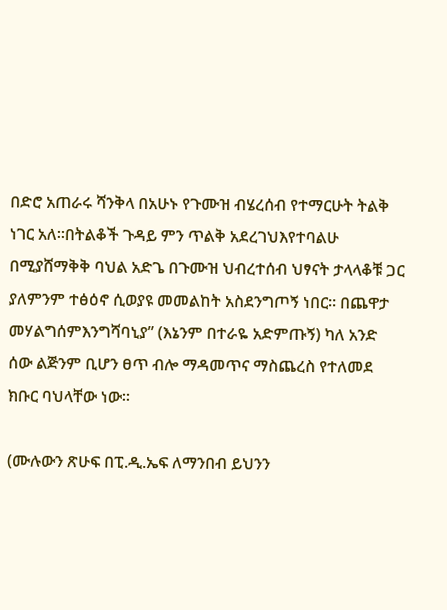በድሮ አጠራሩ ሻንቅላ በአሁኑ የጉሙዝ ብሄረሰብ የተማርሁት ትልቅ ነገር አለ።በትልቆች ጉዳይ ምን ጥልቅ አደረገህእየተባልሁ በሚያሸማቅቅ ባህል አድጌ በጉሙዝ ህብረተሰብ ህፃናት ታላላቆቹ ጋር ያለምንም ተፅዕኖ ሲወያዩ መመልከት አስደንግጦኝ ነበር። በጨዋታ መሃልግሰምእንግሻባኒያ” (እኔንም በተራዬ አድምጡኝ) ካለ አንድ ሰው ልጅንም ቢሆን ፀጥ ብሎ ማዳመጥና ማስጨረስ የተለመደ ክቡር ባህላቸው ነው።

(ሙሉውን ጽሁፍ በፒ.ዲ.ኤፍ ለማንበብ ይህንን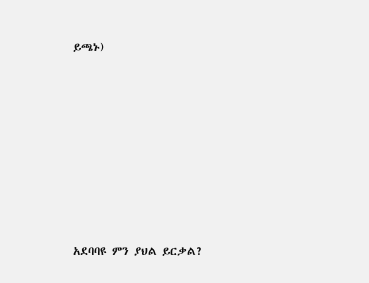ይጫኑ)









አደባባዩ ምን ያህል ይርቃል?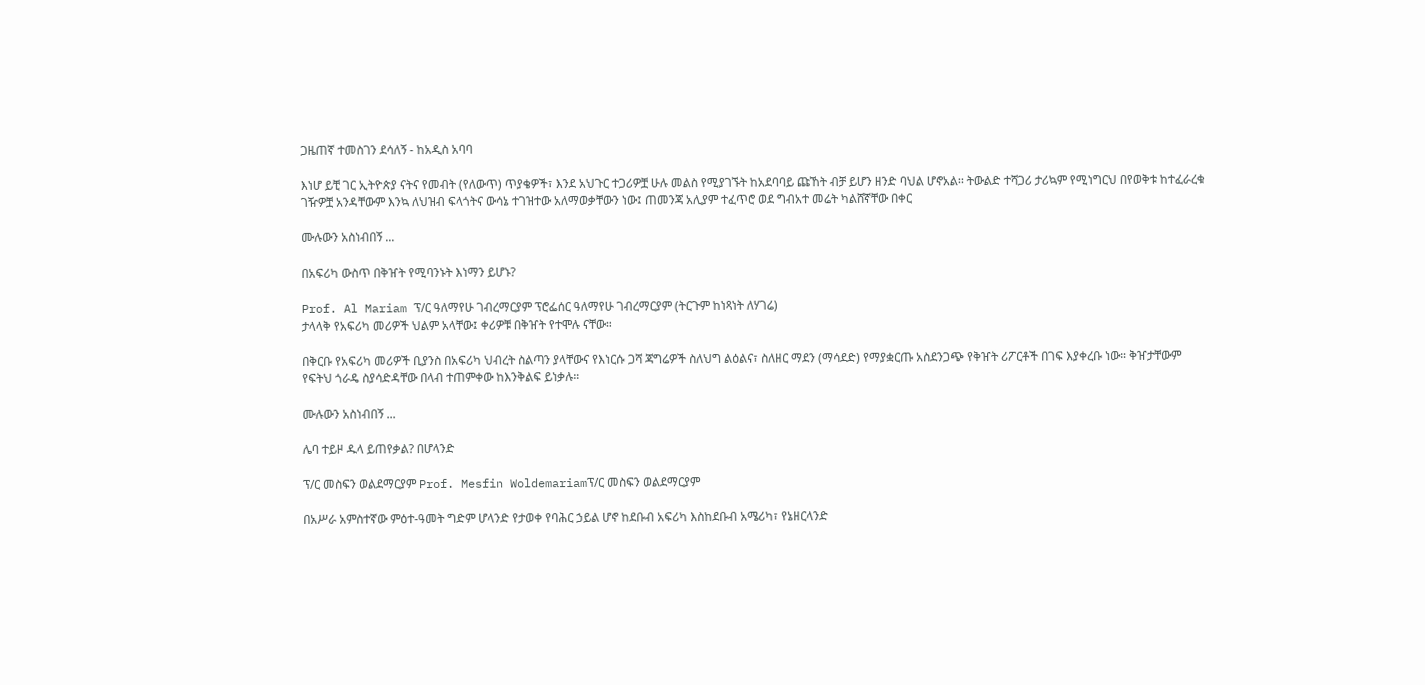ጋዜጠኛ ተመስገን ደሳለኝ - ከአዲስ አባባ

እነሆ ይቺ ገር ኢትዮጵያ ናትና የመብት (የለውጥ) ጥያቄዎች፣ እንደ አህጉር ተጋሪዎቿ ሁሉ መልስ የሚያገኙት ከአደባባይ ጩኸት ብቻ ይሆን ዘንድ ባህል ሆኖአል፡፡ ትውልድ ተሻጋሪ ታሪኳም የሚነግርህ በየወቅቱ ከተፈራረቁ ገዥዎቿ አንዳቸውም እንኳ ለህዝብ ፍላጎትና ውሳኔ ተገዝተው አለማወቃቸውን ነው፤ ጠመንጃ አሊያም ተፈጥሮ ወደ ግብአተ መሬት ካልሸኛቸው በቀር

ሙሉውን አስነብበኝ ...

በአፍሪካ ውስጥ በቅዠት የሚባንኑት እነማን ይሆኑ?

Prof. Al Mariam ፕ/ር ዓለማየሁ ገብረማርያም ፕሮፌሰር ዓለማየሁ ገብረማርያም (ትርጉም ከነጻነት ለሃገሬ)
ታላላቅ የአፍሪካ መሪዎች ህልም አላቸው፤ ቀሪዎቹ በቅዠት የተሞሉ ናቸው።

በቅርቡ የአፍሪካ መሪዎች ቢያንስ በአፍሪካ ህብረት ስልጣን ያላቸውና የእነርሱ ጋሻ ጃግሬዎች ስለህግ ልዕልና፣ ስለዘር ማደን (ማሳደድ) የማያቋርጡ አስደንጋጭ የቅዠት ሪፖርቶች በገፍ እያቀረቡ ነው። ቅዠታቸውም የፍትህ ጎራዴ ስያሳድዳቸው በላብ ተጠምቀው ከእንቅልፍ ይነቃሉ።

ሙሉውን አስነብበኝ ...

ሌባ ተይዞ ዱላ ይጠየቃል? በሆላንድ

ፕ/ር መስፍን ወልደማርያም Prof. Mesfin Woldemariamፕ/ር መስፍን ወልደማርያም

በአሥራ አምስተኛው ምዕተ-ዓመት ግድም ሆላንድ የታወቀ የባሕር ኃይል ሆኖ ከደቡብ አፍሪካ እስከደቡብ አሜሪካ፣ የኔዘርላንድ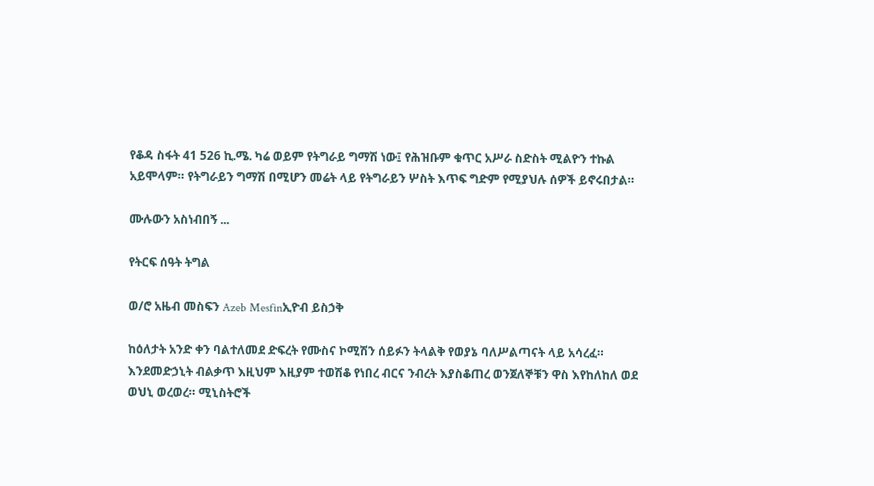የቆዳ ስፋት 41 526 ኪ.ሜ. ካሬ ወይም የትግራይ ግማሽ ነው፤ የሕዝቡም ቁጥር አሥራ ስድስት ሚልዮን ተኩል አይሞላም። የትግራይን ግማሽ በሚሆን መሬት ላይ የትግራይን ሦስት እጥፍ ግድም የሚያህሉ ሰዎች ይኖሩበታል።

ሙሉውን አስነብበኝ ...

የትርፍ ሰዓት ትግል

ወ/ሮ አዜብ መስፍን Azeb Mesfinኢዮብ ይስኃቅ

ከዕለታት አንድ ቀን ባልተለመደ ድፍረት የሙስና ኮሚሽን ሰይፉን ትላልቅ የወያኔ ባለሥልጣናት ላይ አሳረፈ። እንደመድኃኒት ብልቃጥ እዚህም እዚያም ተወሽቆ የነበረ ብርና ንብረት እያስቆጠረ ወንጀለኞቹን ዋስ እየከለከለ ወደ ወህኒ ወረወረ። ሚኒስትሮች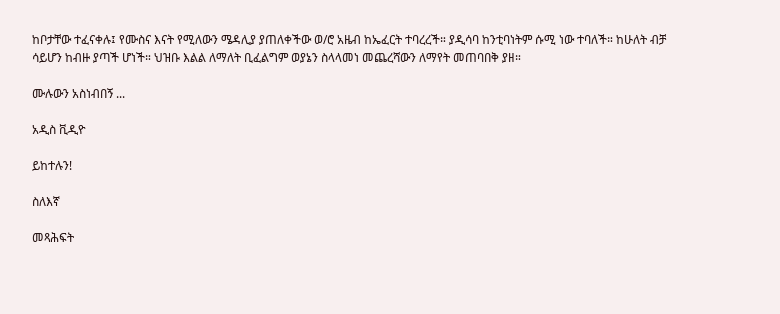ከቦታቸው ተፈናቀሉ፤ የሙስና እናት የሚለውን ሜዳሊያ ያጠለቀችው ወ/ሮ አዜብ ከኤፈርት ተባረረች። ያዲሳባ ከንቲባነትም ሱሚ ነው ተባለች። ከሁለት ብቻ ሳይሆን ከብዙ ያጣች ሆነች። ህዝቡ እልል ለማለት ቢፈልግም ወያኔን ስላላመነ መጨረሻውን ለማየት መጠባበቅ ያዘ።

ሙሉውን አስነብበኝ ...

አዲስ ቪዲዮ

ይከተሉን!

ስለእኛ

መጻሕፍት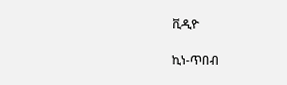ቪዲዮ

ኪነ-ጥበብ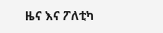ዜና እና ፖለቲካ